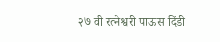२७ वी रत्नेश्वरी पाऊस दिंडी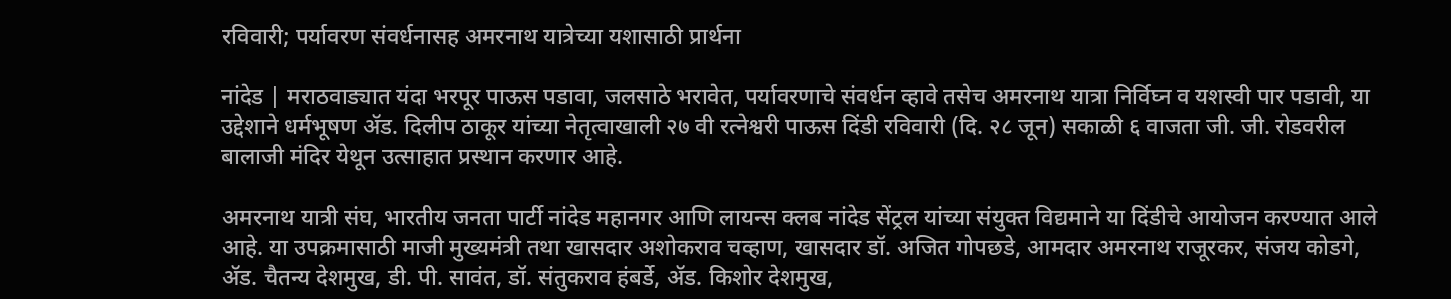रविवारी; पर्यावरण संवर्धनासह अमरनाथ यात्रेच्या यशासाठी प्रार्थना

नांदेड | मराठवाड्यात यंदा भरपूर पाऊस पडावा, जलसाठे भरावेत, पर्यावरणाचे संवर्धन व्हावे तसेच अमरनाथ यात्रा निर्विघ्न व यशस्वी पार पडावी, या उद्देशाने धर्मभूषण ॲड. दिलीप ठाकूर यांच्या नेतृत्वाखाली २७ वी रत्नेश्वरी पाऊस दिंडी रविवारी (दि. २८ जून) सकाळी ६ वाजता जी. जी. रोडवरील बालाजी मंदिर येथून उत्साहात प्रस्थान करणार आहे.

अमरनाथ यात्री संघ, भारतीय जनता पार्टी नांदेड महानगर आणि लायन्स क्लब नांदेड सेंट्रल यांच्या संयुक्त विद्यमाने या दिंडीचे आयोजन करण्यात आले आहे. या उपक्रमासाठी माजी मुख्यमंत्री तथा खासदार अशोकराव चव्हाण, खासदार डॉ. अजित गोपछडे, आमदार अमरनाथ राजूरकर, संजय कोडगे, ॲड. चैतन्य देशमुख, डी. पी. सावंत, डॉ. संतुकराव हंबर्डे, ॲड. किशोर देशमुख,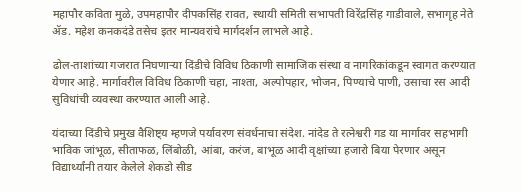महापौर कविता मुळे, उपमहापौर दीपकसिंह रावत, स्थायी समिती सभापती विरेंद्रसिंह गाडीवाले, सभागृह नेते ॲड. महेश कनकदंडे तसेच इतर मान्यवरांचे मार्गदर्शन लाभले आहे.

ढोल-ताशांच्या गजरात निघणाऱ्या दिंडीचे विविध ठिकाणी सामाजिक संस्था व नागरिकांकडून स्वागत करण्यात येणार आहे. मार्गावरील विविध ठिकाणी चहा, नाश्ता, अल्पोपहार, भोजन, पिण्याचे पाणी, उसाचा रस आदी सुविधांची व्यवस्था करण्यात आली आहे.

यंदाच्या दिंडीचे प्रमुख वैशिष्ट्य म्हणजे पर्यावरण संवर्धनाचा संदेश. नांदेड ते रत्नेश्वरी गड या मार्गावर सहभागी भाविक जांभूळ, सीताफळ, लिंबोळी, आंबा, करंज, बाभूळ आदी वृक्षांच्या हजारो बिया पेरणार असून विद्यार्थ्यांनी तयार केलेले शेकडो सीड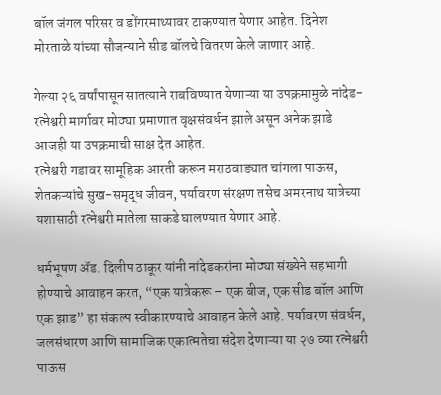बॉल जंगल परिसर व डोंगरमाथ्यावर टाकण्यात येणार आहेत. दिनेश मोरताळे यांच्या सौजन्याने सीड बॉलचे वितरण केले जाणार आहे.

गेल्या २६ वर्षांपासून सातत्याने राबविण्यात येणाऱ्या या उपक्रमामुळे नांदेड-रत्नेश्वरी मार्गावर मोठ्या प्रमाणात वृक्षसंवर्धन झाले असून अनेक झाडे आजही या उपक्रमाची साक्ष देत आहेत.
रत्नेश्वरी गडावर सामूहिक आरती करून मराठवाड्यात चांगला पाऊस, शेतकऱ्यांचे सुख-समृद्ध जीवन, पर्यावरण संरक्षण तसेच अमरनाथ यात्रेच्या यशासाठी रत्नेश्वरी मातेला साकडे घालण्यात येणार आहे.

धर्मभूषण ॲड. दिलीप ठाकूर यांनी नांदेडकरांना मोठ्या संख्येने सहभागी होण्याचे आवाहन करत, “एक यात्रेकरू – एक बीज, एक सीड बॉल आणि एक झाड” हा संकल्प स्वीकारण्याचे आवाहन केले आहे. पर्यावरण संवर्धन, जलसंधारण आणि सामाजिक एकात्मतेचा संदेश देणाऱ्या या २७ व्या रत्नेश्वरी पाऊस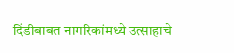दिंडीबाबत नागरिकांमध्ये उत्साहाचे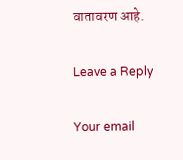वातावरण आहे.

Leave a Reply

Your email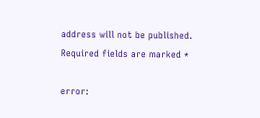address will not be published. Required fields are marked *

error: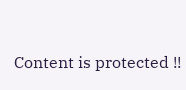Content is protected !!